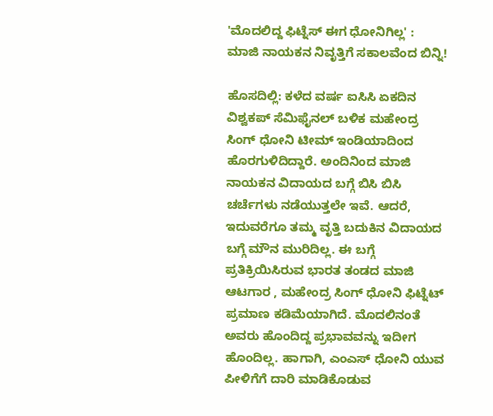'ಮೊದಲಿದ್ದ ಫಿಟ್ನೆಸ್‌ ಈಗ ಧೋನಿಗಿಲ್ಲ' : ಮಾಜಿ ನಾಯಕನ ನಿವೃತ್ತಿಗೆ ಸಕಾಲವೆಂದ ಬಿನ್ನಿ!

ಹೊಸದಿಲ್ಲಿ: ಕಳೆದ ವರ್ಷ ಐಸಿಸಿ ಏಕದಿನ ವಿಶ್ವಕಪ್‌ ಸೆಮಿಫೈನಲ್‌ ಬಳಿಕ ಮಹೇಂದ್ರ ಸಿಂಗ್‌ ಧೋನಿ ಟೀಮ್‌ ಇಂಡಿಯಾದಿಂದ ಹೊರಗುಳಿದಿದ್ದಾರೆ. ಅಂದಿನಿಂದ ಮಾಜಿ ನಾಯಕನ ವಿದಾಯದ ಬಗ್ಗೆ ಬಿಸಿ ಬಿಸಿ ಚರ್ಚೆಗಳು ನಡೆಯುತ್ತಲೇ ಇವೆ. ಆದರೆ, ಇದುವರೆಗೂ ತಮ್ಮ ವೃತ್ತಿ ಬದುಕಿನ ವಿದಾಯದ ಬಗ್ಗೆ ಮೌನ ಮುರಿದಿಲ್ಲ. ಈ ಬಗ್ಗೆ ಪ್ರತಿಕ್ರಿಯಿಸಿರುವ ಭಾರತ ತಂಡದ ಮಾಜಿ ಆಟಗಾರ , ಮಹೇಂದ್ರ ಸಿಂಗ್‌ ಧೋನಿ ಫಿಟ್ನೆಟ್‌ ಪ್ರಮಾಣ ಕಡಿಮೆಯಾಗಿದೆ. ಮೊದಲಿನಂತೆ ಅವರು ಹೊಂದಿದ್ದ ಪ್ರಭಾವವನ್ನು ಇದೀಗ ಹೊಂದಿಲ್ಲ. ಹಾಗಾಗಿ, ಎಂಎಸ್‌ ಧೋನಿ ಯುವ ಪೀಳಿಗೆಗೆ ದಾರಿ ಮಾಡಿಕೊಡುವ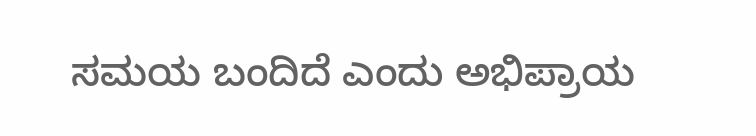ಸಮಯ ಬಂದಿದೆ ಎಂದು ಅಭಿಪ್ರಾಯ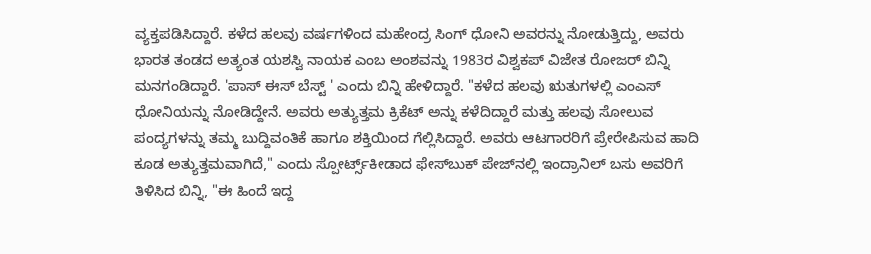ವ್ಯಕ್ತಪಡಿಸಿದ್ದಾರೆ. ಕಳೆದ ಹಲವು ವರ್ಷಗಳಿಂದ ಮಹೇಂದ್ರ ಸಿಂಗ್‌ ಧೋನಿ ಅವರನ್ನು ನೋಡುತ್ತಿದ್ದು, ಅವರು ಭಾರತ ತಂಡದ ಅತ್ಯಂತ ಯಶಸ್ವಿ ನಾಯಕ ಎಂಬ ಅಂಶವನ್ನು 1983ರ ವಿಶ್ವಕಪ್‌ ವಿಜೇತ ರೋಜರ್‌ ಬಿನ್ನಿ ಮನಗಂಡಿದ್ದಾರೆ. 'ಪಾಸ್‌ ಈಸ್‌ ಬೆಸ್ಟ್‌ ' ಎಂದು ಬಿನ್ನಿ ಹೇಳಿದ್ದಾರೆ. "ಕಳೆದ ಹಲವು ಋತುಗಳಲ್ಲಿ ಎಂಎಸ್‌ ಧೋನಿಯನ್ನು ನೋಡಿದ್ದೇನೆ. ಅವರು ಅತ್ಯುತ್ತಮ ಕ್ರಿಕೆಟ್ ಅನ್ನು ಕಳೆದಿದ್ದಾರೆ ಮತ್ತು ಹಲವು ಸೋಲುವ ಪಂದ್ಯಗಳನ್ನು ತಮ್ಮ ಬುದ್ದಿವಂತಿಕೆ ಹಾಗೂ ಶಕ್ತಿಯಿಂದ ಗೆಲ್ಲಿಸಿದ್ದಾರೆ. ಅವರು ಆಟಗಾರರಿಗೆ ಪ್ರೇರೇಪಿಸುವ ಹಾದಿ ಕೂಡ ಅತ್ಯುತ್ತಮವಾಗಿದೆ," ಎಂದು ಸ್ಪೋರ್ಟ್ಸ್‌ಕೀಡಾದ ಫೇಸ್‌ಬುಕ್‌ ಪೇಜ್‌ನಲ್ಲಿ ಇಂದ್ರಾನಿಲ್‌ ಬಸು ಅವರಿಗೆ ತಿಳಿಸಿದ ಬಿನ್ನಿ, "ಈ ಹಿಂದೆ ಇದ್ದ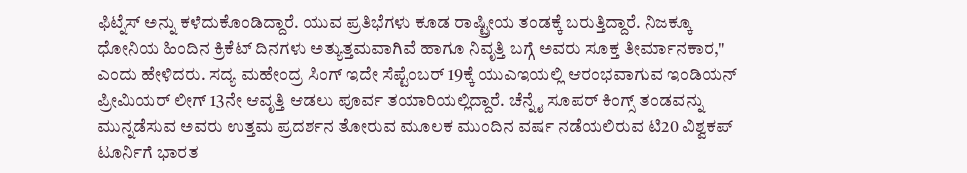ಫಿಟ್ನೆಸ್‌ ಅನ್ನು ಕಳೆದುಕೊಂಡಿದ್ದಾರೆ. ಯುವ ಪ್ರತಿಭೆಗಳು ಕೂಡ ರಾಷ್ಟ್ರೀಯ ತಂಡಕ್ಕೆ ಬರುತ್ತಿದ್ದಾರೆ. ನಿಜಕ್ಕೂ ಧೋನಿಯ ಹಿಂದಿನ ಕ್ರಿಕೆಟ್‌ ದಿನಗಳು ಅತ್ಯುತ್ತಮವಾಗಿವೆ ಹಾಗೂ ನಿವೃತ್ತಿ ಬಗ್ಗೆ ಅವರು ಸೂಕ್ತ ತೀರ್ಮಾನಕಾರ," ಎಂದು ಹೇಳಿದರು. ಸದ್ಯ ಮಹೇಂದ್ರ ಸಿಂಗ್‌ ಇದೇ ಸೆಪ್ಟೆಂಬರ್‌ 19ಕ್ಕೆ ಯುಎಇಯಲ್ಲಿ ಆರಂಭವಾಗುವ ಇಂಡಿಯನ್‌ ಪ್ರೀಮಿಯರ್‌ ಲೀಗ್‌ 13ನೇ ಆವೃತ್ತಿ ಆಡಲು ಪೂರ್ವ ತಯಾರಿಯಲ್ಲಿದ್ದಾರೆ. ಚೆನ್ನೈ ಸೂಪರ್‌ ಕಿಂಗ್ಸ್‌ ತಂಡವನ್ನು ಮುನ್ನಡೆಸುವ ಅವರು ಉತ್ತಮ ಪ್ರದರ್ಶನ ತೋರುವ ಮೂಲಕ ಮುಂದಿನ ವರ್ಷ ನಡೆಯಲಿರುವ ಟಿ20 ವಿಶ್ವಕಪ್‌ ಟೂರ್ನಿಗೆ ಭಾರತ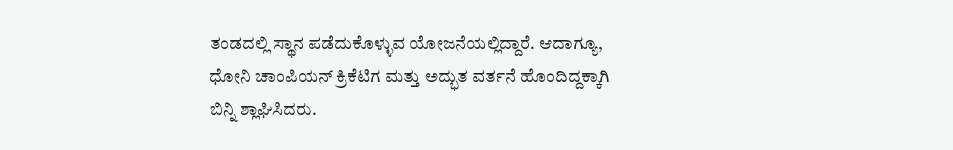ತಂಡದಲ್ಲಿ ಸ್ಥಾನ ಪಡೆದುಕೊಳ್ಳುವ ಯೋಜನೆಯಲ್ಲಿದ್ದಾರೆ. ಆದಾಗ್ಯೂ, ಧೋನಿ ಚಾಂಪಿಯನ್ ಕ್ರಿಕೆಟಿಗ ಮತ್ತು ಅದ್ಭುತ ವರ್ತನೆ ಹೊಂದಿದ್ದಕ್ಕಾಗಿ ಬಿನ್ನಿ ಶ್ಲಾಘಿಸಿದರು.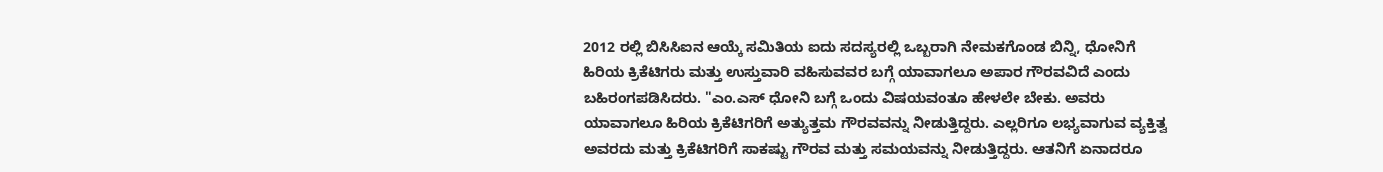2012 ರಲ್ಲಿ ಬಿಸಿಸಿಐನ ಆಯ್ಕೆ ಸಮಿತಿಯ ಐದು ಸದಸ್ಯರಲ್ಲಿ ಒಬ್ಬರಾಗಿ ನೇಮಕಗೊಂಡ ಬಿನ್ನಿ, ಧೋನಿಗೆ ಹಿರಿಯ ಕ್ರಿಕೆಟಿಗರು ಮತ್ತು ಉಸ್ತುವಾರಿ ವಹಿಸುವವರ ಬಗ್ಗೆ ಯಾವಾಗಲೂ ಅಪಾರ ಗೌರವವಿದೆ ಎಂದು ಬಹಿರಂಗಪಡಿಸಿದರು. "ಎಂ.ಎಸ್‌ ಧೋನಿ ಬಗ್ಗೆ ಒಂದು ವಿಷಯವಂತೂ ಹೇಳಲೇ ಬೇಕು. ಅವರು ಯಾವಾಗಲೂ ಹಿರಿಯ ಕ್ರಿಕೆಟಿಗರಿಗೆ ಅತ್ಯುತ್ತಮ ಗೌರವವನ್ನು ನೀಡುತ್ತಿದ್ದರು. ಎಲ್ಲರಿಗೂ ಲಭ್ಯವಾಗುವ ವ್ಯಕ್ತಿತ್ವ ಅವರದು ಮತ್ತು ಕ್ರಿಕೆಟಿಗರಿಗೆ ಸಾಕಷ್ಟು ಗೌರವ ಮತ್ತು ಸಮಯವನ್ನು ನೀಡುತ್ತಿದ್ದರು. ಆತನಿಗೆ ಏನಾದರೂ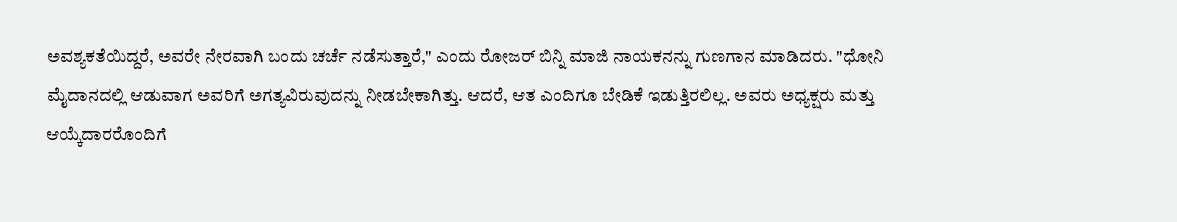ಅವಶ್ಯಕತೆಯಿದ್ದರೆ, ಅವರೇ ನೇರವಾಗಿ ಬಂದು ಚರ್ಚೆ ನಡೆಸುತ್ತಾರೆ," ಎಂದು ರೋಜರ್‌ ಬಿನ್ನಿ ಮಾಜಿ ನಾಯಕನನ್ನು ಗುಣಗಾನ ಮಾಡಿದರು. "ಧೋನಿ ಮೈದಾನದಲ್ಲಿ ಆಡುವಾಗ ಅವರಿಗೆ ಅಗತ್ಯವಿರುವುದನ್ನು ನೀಡಬೇಕಾಗಿತ್ತು. ಆದರೆ, ಆತ ಎಂದಿಗೂ ಬೇಡಿಕೆ ಇಡುತ್ತಿರಲಿಲ್ಲ. ಅವರು ಅಧ್ಯಕ್ಷರು ಮತ್ತು ಆಯ್ಕೆದಾರರೊಂದಿಗೆ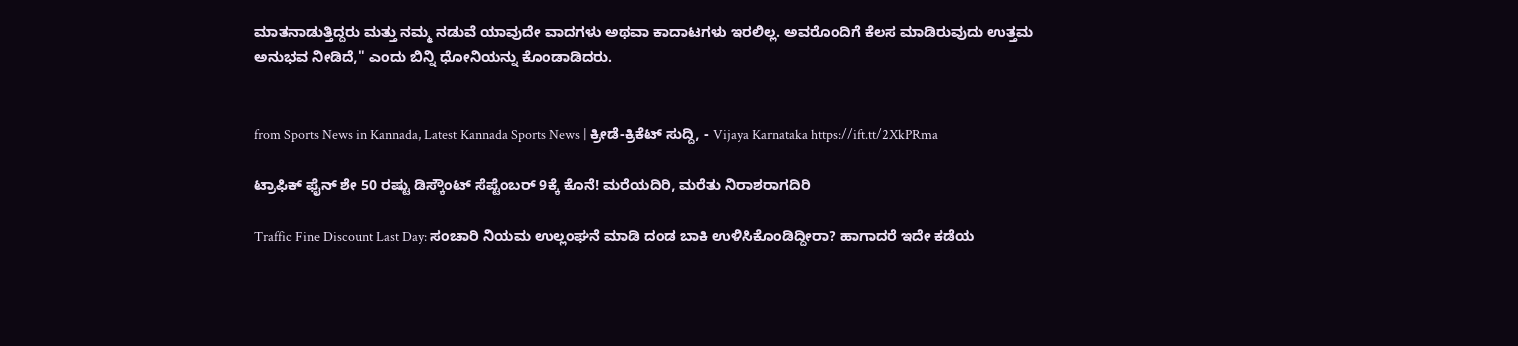ಮಾತನಾಡುತ್ತಿದ್ದರು ಮತ್ತು ನಮ್ಮ ನಡುವೆ ಯಾವುದೇ ವಾದಗಳು ಅಥವಾ ಕಾದಾಟಗಳು ಇರಲಿಲ್ಲ. ಅವರೊಂದಿಗೆ ಕೆಲಸ ಮಾಡಿರುವುದು ಉತ್ತಮ ಅನುಭವ ನೀಡಿದೆ," ಎಂದು ಬಿನ್ನಿ ಧೋನಿಯನ್ನು ಕೊಂಡಾಡಿದರು.


from Sports News in Kannada, Latest Kannada Sports News | ಕ್ರೀಡೆ-ಕ್ರಿಕೆಟ್ ಸುದ್ದಿ, - Vijaya Karnataka https://ift.tt/2XkPRma

ಟ್ರಾಫಿಕ್‌ ಫೈನ್‌ ಶೇ 50 ರಷ್ಟು ಡಿಸ್ಕೌಂಟ್‌ ಸೆಪ್ಟೆಂಬರ್‌ 9ಕ್ಕೆ ಕೊನೆ! ಮರೆಯದಿರಿ, ಮರೆತು ನಿರಾಶರಾಗದಿರಿ

Traffic Fine Discount Last Day: ಸಂಚಾರಿ ನಿಯಮ ಉಲ್ಲಂಘನೆ ಮಾಡಿ ದಂಡ ಬಾಕಿ ಉಳಿಸಿಕೊಂಡಿದ್ದೀರಾ? ಹಾಗಾದರೆ ಇದೇ ಕಡೆಯ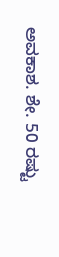ಅವಕಾಶ. ಶೇ. 50 ರಷ್ಟು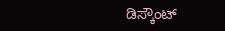ಡಿಸ್ಕೌಂಟ್‌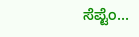ಸೆಪ್ಟೆಂ...